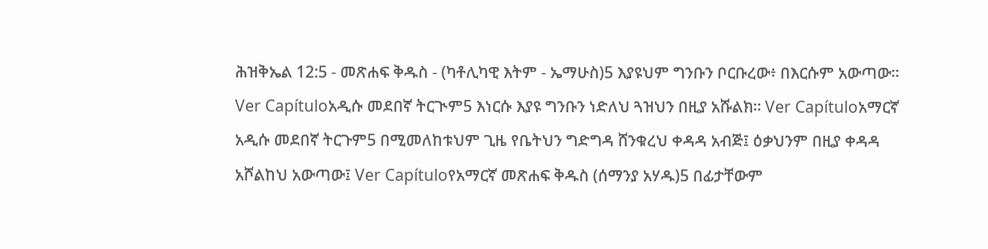ሕዝቅኤል 12:5 - መጽሐፍ ቅዱስ - (ካቶሊካዊ እትም - ኤማሁስ)5 እያዩህም ግንቡን ቦርቡረው፥ በእርሱም አውጣው። Ver Capítuloአዲሱ መደበኛ ትርጒም5 እነርሱ እያዩ ግንቡን ነድለህ ጓዝህን በዚያ አሹልክ። Ver Capítuloአማርኛ አዲሱ መደበኛ ትርጉም5 በሚመለከቱህም ጊዜ የቤትህን ግድግዳ ሸንቁረህ ቀዳዳ አብጅ፤ ዕቃህንም በዚያ ቀዳዳ አሾልከህ አውጣው፤ Ver Capítuloየአማርኛ መጽሐፍ ቅዱስ (ሰማንያ አሃዱ)5 በፊታቸውም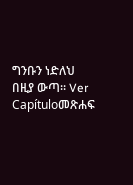ግንቡን ነድለህ በዚያ ውጣ። Ver Capítuloመጽሐፍ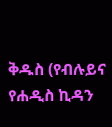ቅዱስ (የብሉይና የሐዲስ ኪዳን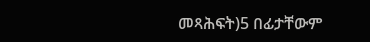መጻሕፍት)5 በፊታቸውም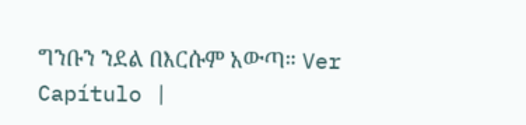ግንቡን ንደል በእርሱም አውጣ። Ver Capítulo |